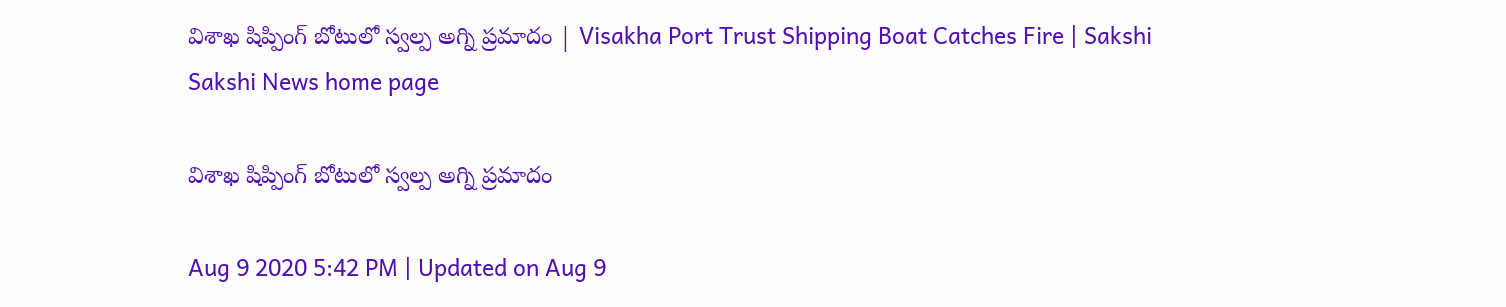విశాఖ షిప్పింగ్‌ బోటులో స్వల్ప అగ్ని ప్రమాదం | Visakha Port Trust Shipping Boat Catches Fire | Sakshi
Sakshi News home page

విశాఖ షిప్పింగ్‌ బోటులో స్వల్ప అగ్ని ప్రమాదం

Aug 9 2020 5:42 PM | Updated on Aug 9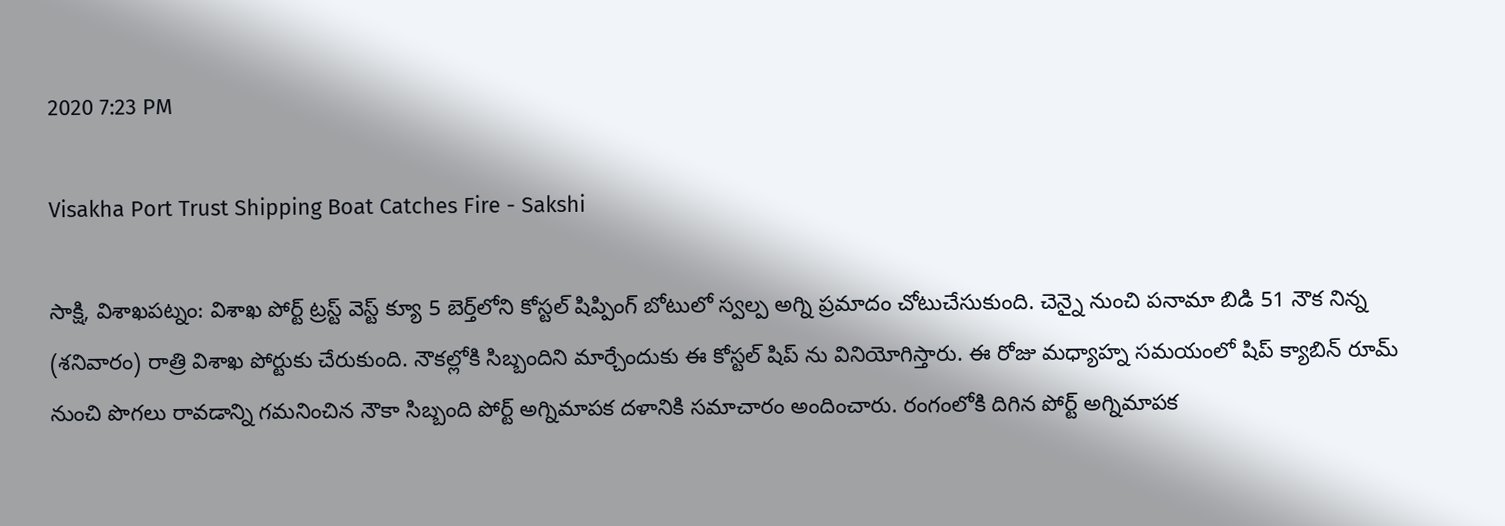2020 7:23 PM

Visakha Port Trust Shipping Boat Catches Fire - Sakshi

సాక్షి, విశాఖపట్నం: విశాఖ పోర్ట్ ట్రస్ట్ వెస్ట్‌ క్యూ 5 బెర్త్‌లోని కోస్టల్‌ షిప్పింగ్‌ బోటులో స్వల్ప అగ్ని ప్రమాదం చోటుచేసుకుంది. చెన్నై నుంచి పనామా బిడి 51 నౌక నిన్న (శనివారం) రాత్రి విశాఖ పోర్టుకు చేరుకుంది. నౌకల్లోకి సిబ్బందిని మార్చేందుకు ఈ కోస్టల్ షిప్ ను వినియోగిస్తారు. ఈ రోజు మధ్యాహ్న సమయంలో షిప్ క్యాబిన్ రూమ్‌ నుంచి పొగలు రావడాన్ని గమనించిన నౌకా సిబ్బంది పోర్ట్ అగ్నిమాపక దళానికి సమాచారం అందించారు. రంగంలోకి దిగిన పోర్ట్ అగ్నిమాపక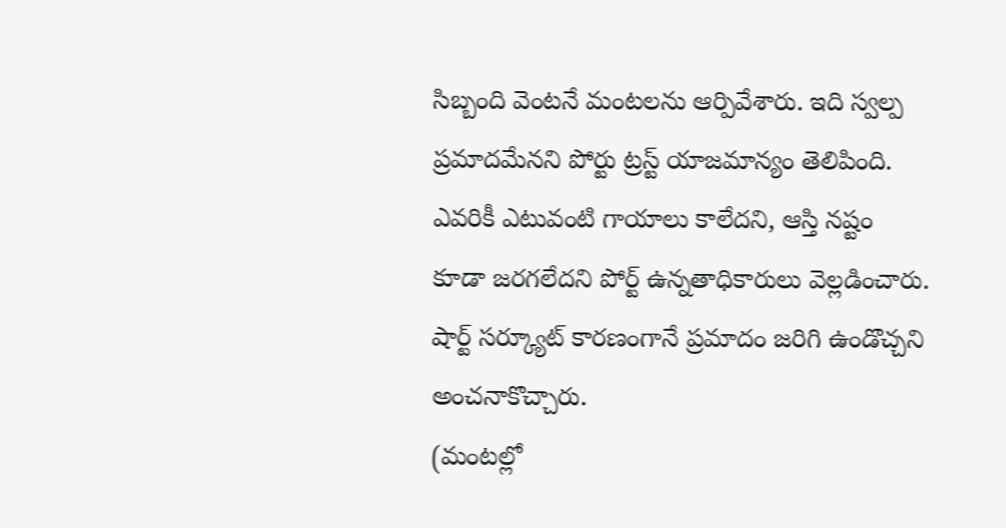సిబ్బంది వెంటనే మంటలను ఆర్పివేశారు. ఇది స్వల్ప ప్రమాదమేనని పోర్టు ట్రస్ట్‌ యాజమాన్యం తెలిపింది. ఎవరికీ ఎటువంటి గాయాలు కాలేదని, ఆస్తి నష్టం కూడా జరగలేదని పోర్ట్ ఉన్నతాధికారులు వెల్లడించారు. షార్ట్‌ సర్క్యూట్‌ కారణంగానే ప్రమాదం జరిగి ఉండొచ్చని అంచనాకొచ్చారు.
(మంటల్లో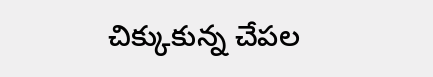చిక్కుకున్న చేపల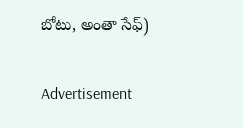బోటు, అంతా సేఫ్‌)

Advertisement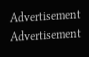Advertisement
Advertisement